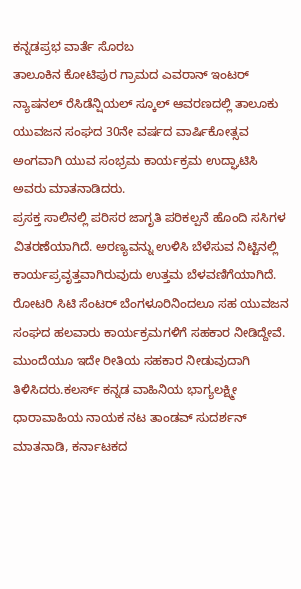ಕನ್ನಡಪ್ರಭ ವಾರ್ತೆ ಸೊರಬ
ತಾಲೂಕಿನ ಕೋಟಿಪುರ ಗ್ರಾಮದ ಎವರಾನ್ ಇಂಟರ್ ನ್ಯಾಷನಲ್ ರೆಸಿಡೆನ್ಷಿಯಲ್ ಸ್ಕೂಲ್ ಆವರಣದಲ್ಲಿ ತಾಲೂಕು ಯುವಜನ ಸಂಘದ 30ನೇ ವರ್ಷದ ವಾರ್ಷಿಕೋತ್ಸವ ಅಂಗವಾಗಿ ಯುವ ಸಂಭ್ರಮ ಕಾರ್ಯಕ್ರಮ ಉದ್ಘಾಟಿಸಿ ಅವರು ಮಾತನಾಡಿದರು.
ಪ್ರಸಕ್ತ ಸಾಲಿನಲ್ಲಿ ಪರಿಸರ ಜಾಗೃತಿ ಪರಿಕಲ್ಪನೆ ಹೊಂದಿ ಸಸಿಗಳ ವಿತರಣೆಯಾಗಿದೆ. ಅರಣ್ಯವನ್ನು ಉಳಿಸಿ ಬೆಳೆಸುವ ನಿಟ್ಟಿನಲ್ಲಿ ಕಾರ್ಯಪ್ರವೃತ್ತವಾಗಿರುವುದು ಉತ್ತಮ ಬೆಳವಣಿಗೆಯಾಗಿದೆ. ರೋಟರಿ ಸಿಟಿ ಸೆಂಟರ್ ಬೆಂಗಳೂರಿನಿಂದಲೂ ಸಹ ಯುವಜನ ಸಂಘದ ಹಲವಾರು ಕಾರ್ಯಕ್ರಮಗಳಿಗೆ ಸಹಕಾರ ನೀಡಿದ್ದೇವೆ. ಮುಂದೆಯೂ ಇದೇ ರೀತಿಯ ಸಹಕಾರ ನೀಡುವುದಾಗಿ ತಿಳಿಸಿದರು.ಕಲರ್ಸ್ ಕನ್ನಡ ವಾಹಿನಿಯ ಭಾಗ್ಯಲಕ್ಷ್ಮೀ ಧಾರಾವಾಹಿಯ ನಾಯಕ ನಟ ತಾಂಡವ್ ಸುದರ್ಶನ್ ಮಾತನಾಡಿ, ಕರ್ನಾಟಕದ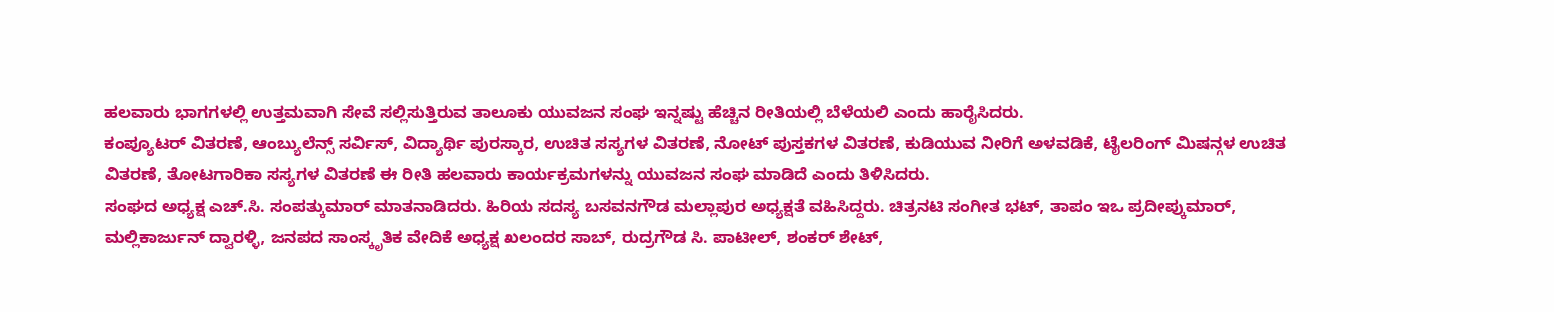ಹಲವಾರು ಭಾಗಗಳಲ್ಲಿ ಉತ್ತಮವಾಗಿ ಸೇವೆ ಸಲ್ಲಿಸುತ್ತಿರುವ ತಾಲೂಕು ಯುವಜನ ಸಂಘ ಇನ್ನಷ್ಟು ಹೆಚ್ಚಿನ ರೀತಿಯಲ್ಲಿ ಬೆಳೆಯಲಿ ಎಂದು ಹಾರೈಸಿದರು.
ಕಂಪ್ಯೂಟರ್ ವಿತರಣೆ, ಆಂಬ್ಯುಲೆನ್ಸ್ ಸರ್ವಿಸ್, ವಿದ್ಯಾರ್ಥಿ ಪುರಸ್ಕಾರ, ಉಚಿತ ಸಸ್ಯಗಳ ವಿತರಣೆ, ನೋಟ್ ಪುಸ್ತಕಗಳ ವಿತರಣೆ, ಕುಡಿಯುವ ನೀರಿಗೆ ಅಳವಡಿಕೆ, ಟೈಲರಿಂಗ್ ಮಿಷನ್ಗಳ ಉಚಿತ ವಿತರಣೆ, ತೋಟಗಾರಿಕಾ ಸಸ್ಯಗಳ ವಿತರಣೆ ಈ ರೀತಿ ಹಲವಾರು ಕಾರ್ಯಕ್ರಮಗಳನ್ನು ಯುವಜನ ಸಂಘ ಮಾಡಿದೆ ಎಂದು ತಿಳಿಸಿದರು.
ಸಂಘದ ಅಧ್ಯಕ್ಷ ಎಚ್.ಸಿ. ಸಂಪತ್ಕುಮಾರ್ ಮಾತನಾಡಿದರು. ಹಿರಿಯ ಸದಸ್ಯ ಬಸವನಗೌಡ ಮಲ್ಲಾಪುರ ಅಧ್ಯಕ್ಷತೆ ವಹಿಸಿದ್ದರು. ಚಿತ್ರನಟಿ ಸಂಗೀತ ಭಟ್, ತಾಪಂ ಇಒ ಪ್ರದೀಪ್ಕುಮಾರ್, ಮಲ್ಲಿಕಾರ್ಜುನ್ ದ್ವಾರಳ್ಳಿ, ಜನಪದ ಸಾಂಸ್ಕೃತಿಕ ವೇದಿಕೆ ಅಧ್ಯಕ್ಷ ಖಲಂದರ ಸಾಬ್, ರುದ್ರಗೌಡ ಸಿ. ಪಾಟೀಲ್, ಶಂಕರ್ ಶೇಟ್,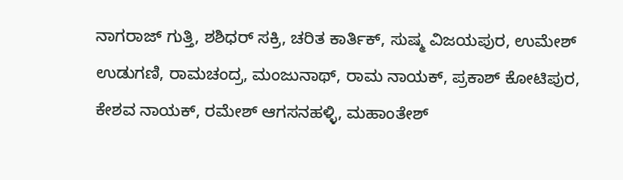ನಾಗರಾಜ್ ಗುತ್ತಿ, ಶಶಿಧರ್ ಸಕ್ರಿ, ಚರಿತ ಕಾರ್ತಿಕ್, ಸುಷ್ಮ ವಿಜಯಪುರ, ಉಮೇಶ್ ಉಡುಗಣಿ, ರಾಮಚಂದ್ರ, ಮಂಜುನಾಥ್, ರಾಮ ನಾಯಕ್, ಪ್ರಕಾಶ್ ಕೋಟಿಪುರ, ಕೇಶವ ನಾಯಕ್, ರಮೇಶ್ ಆಗಸನಹಳ್ಳಿ, ಮಹಾಂತೇಶ್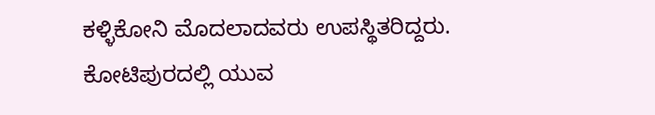ಕಳ್ಳಿಕೋನಿ ಮೊದಲಾದವರು ಉಪಸ್ಥಿತರಿದ್ದರು.
ಕೋಟಿಪುರದಲ್ಲಿ ಯುವ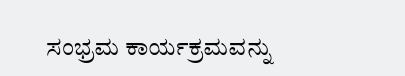ಸಂಭ್ರಮ ಕಾರ್ಯಕ್ರಮವನ್ನು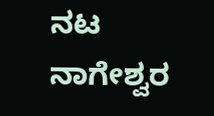ನಟ ನಾಗೇಶ್ವರ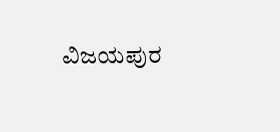ವಿಜಯಪುರ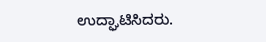ಉದ್ಘಾಟಿಸಿದರು.